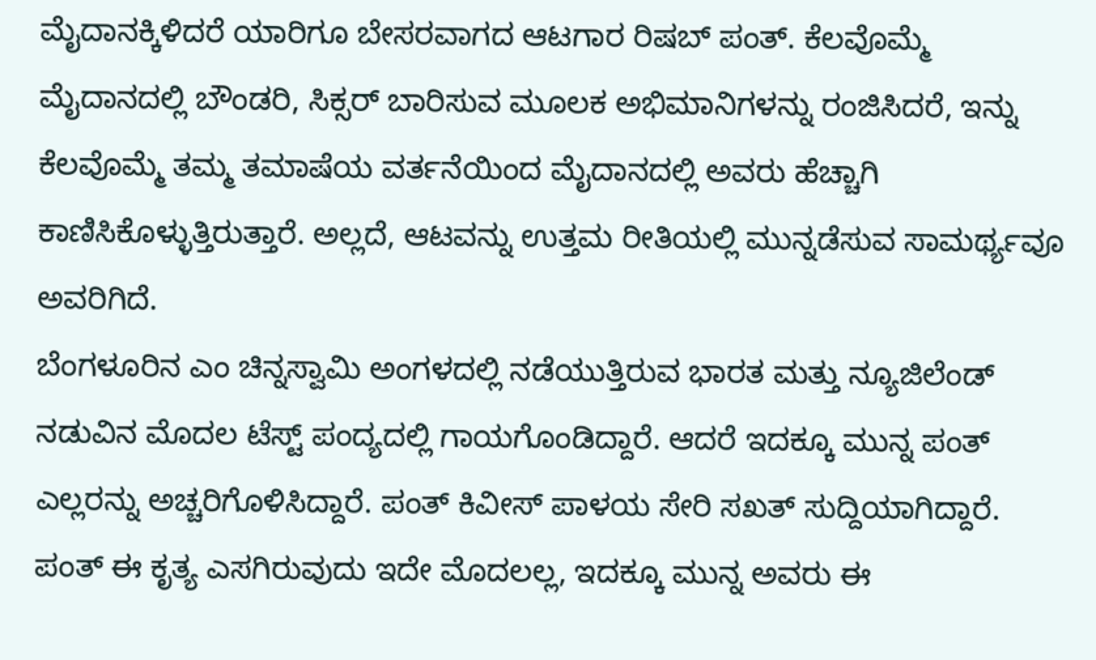ಮೈದಾನಕ್ಕಿಳಿದರೆ ಯಾರಿಗೂ ಬೇಸರವಾಗದ ಆಟಗಾರ ರಿಷಬ್ ಪಂತ್. ಕೆಲವೊಮ್ಮೆ ಮೈದಾನದಲ್ಲಿ ಬೌಂಡರಿ, ಸಿಕ್ಸರ್ ಬಾರಿಸುವ ಮೂಲಕ ಅಭಿಮಾನಿಗಳನ್ನು ರಂಜಿಸಿದರೆ, ಇನ್ನು ಕೆಲವೊಮ್ಮೆ ತಮ್ಮ ತಮಾಷೆಯ ವರ್ತನೆಯಿಂದ ಮೈದಾನದಲ್ಲಿ ಅವರು ಹೆಚ್ಚಾಗಿ ಕಾಣಿಸಿಕೊಳ್ಳುತ್ತಿರುತ್ತಾರೆ. ಅಲ್ಲದೆ, ಆಟವನ್ನು ಉತ್ತಮ ರೀತಿಯಲ್ಲಿ ಮುನ್ನಡೆಸುವ ಸಾಮರ್ಥ್ಯವೂ ಅವರಿಗಿದೆ.
ಬೆಂಗಳೂರಿನ ಎಂ ಚಿನ್ನಸ್ವಾಮಿ ಅಂಗಳದಲ್ಲಿ ನಡೆಯುತ್ತಿರುವ ಭಾರತ ಮತ್ತು ನ್ಯೂಜಿಲೆಂಡ್ ನಡುವಿನ ಮೊದಲ ಟೆಸ್ಟ್ ಪಂದ್ಯದಲ್ಲಿ ಗಾಯಗೊಂಡಿದ್ದಾರೆ. ಆದರೆ ಇದಕ್ಕೂ ಮುನ್ನ ಪಂತ್ ಎಲ್ಲರನ್ನು ಅಚ್ಚರಿಗೊಳಿಸಿದ್ದಾರೆ. ಪಂತ್ ಕಿವೀಸ್ ಪಾಳಯ ಸೇರಿ ಸಖತ್ ಸುದ್ದಿಯಾಗಿದ್ದಾರೆ. ಪಂತ್ ಈ ಕೃತ್ಯ ಎಸಗಿರುವುದು ಇದೇ ಮೊದಲಲ್ಲ, ಇದಕ್ಕೂ ಮುನ್ನ ಅವರು ಈ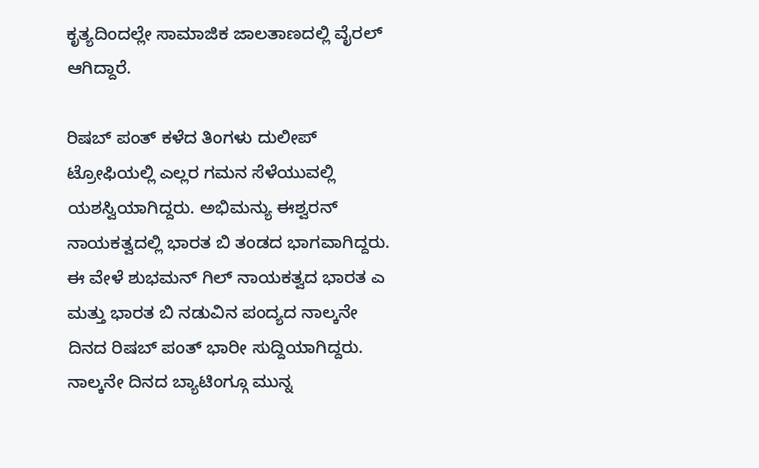ಕೃತ್ಯದಿಂದಲ್ಲೇ ಸಾಮಾಜಿಕ ಜಾಲತಾಣದಲ್ಲಿ ವೈರಲ್ ಆಗಿದ್ದಾರೆ.

ರಿಷಬ್ ಪಂತ್ ಕಳೆದ ತಿಂಗಳು ದುಲೀಪ್ ಟ್ರೋಫಿಯಲ್ಲಿ ಎಲ್ಲರ ಗಮನ ಸೆಳೆಯುವಲ್ಲಿ ಯಶಸ್ವಿಯಾಗಿದ್ದರು. ಅಭಿಮನ್ಯು ಈಶ್ವರನ್ ನಾಯಕತ್ವದಲ್ಲಿ ಭಾರತ ಬಿ ತಂಡದ ಭಾಗವಾಗಿದ್ದರು. ಈ ವೇಳೆ ಶುಭಮನ್ ಗಿಲ್ ನಾಯಕತ್ವದ ಭಾರತ ಎ ಮತ್ತು ಭಾರತ ಬಿ ನಡುವಿನ ಪಂದ್ಯದ ನಾಲ್ಕನೇ ದಿನದ ರಿಷಬ್ ಪಂತ್ ಭಾರೀ ಸುದ್ದಿಯಾಗಿದ್ದರು. ನಾಲ್ಕನೇ ದಿನದ ಬ್ಯಾಟಿಂಗ್ಗೂ ಮುನ್ನ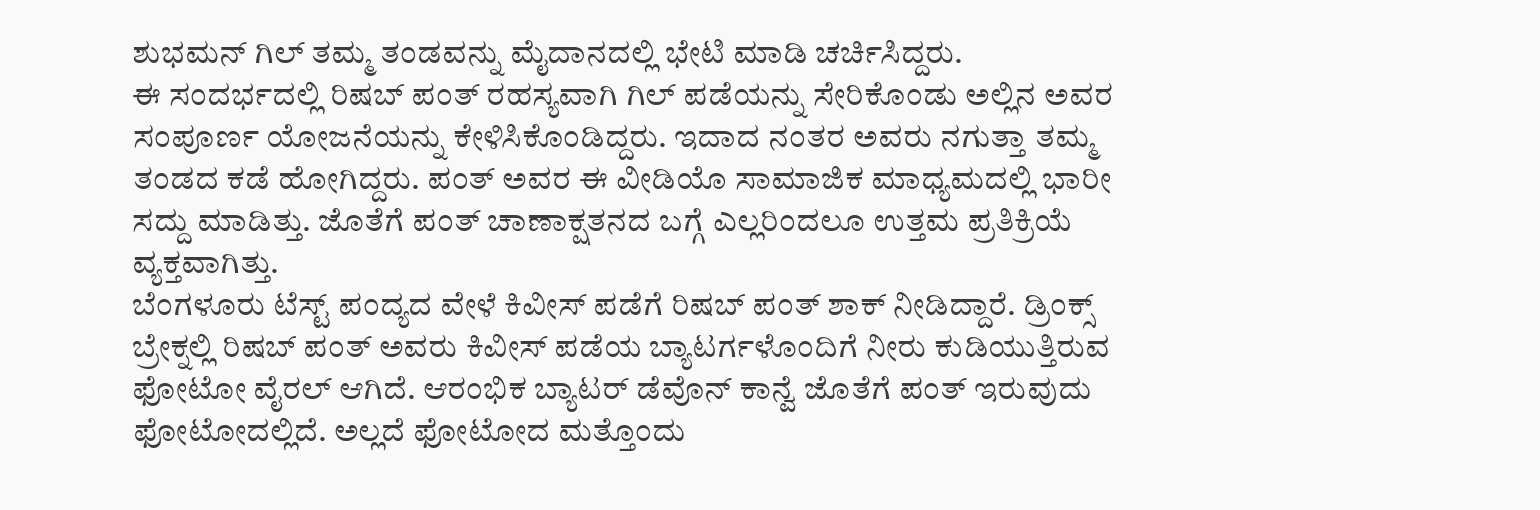ಶುಭಮನ್ ಗಿಲ್ ತಮ್ಮ ತಂಡವನ್ನು ಮೈದಾನದಲ್ಲಿ ಭೇಟಿ ಮಾಡಿ ಚರ್ಚಿಸಿದ್ದರು.
ಈ ಸಂದರ್ಭದಲ್ಲಿ ರಿಷಬ್ ಪಂತ್ ರಹಸ್ಯವಾಗಿ ಗಿಲ್ ಪಡೆಯನ್ನು ಸೇರಿಕೊಂಡು ಅಲ್ಲಿನ ಅವರ ಸಂಪೂರ್ಣ ಯೋಜನೆಯನ್ನು ಕೇಳಿಸಿಕೊಂಡಿದ್ದರು. ಇದಾದ ನಂತರ ಅವರು ನಗುತ್ತಾ ತಮ್ಮ ತಂಡದ ಕಡೆ ಹೋಗಿದ್ದರು. ಪಂತ್ ಅವರ ಈ ವೀಡಿಯೊ ಸಾಮಾಜಿಕ ಮಾಧ್ಯಮದಲ್ಲಿ ಭಾರೀ ಸದ್ದು ಮಾಡಿತ್ತು. ಜೊತೆಗೆ ಪಂತ್ ಚಾಣಾಕ್ಷತನದ ಬಗ್ಗೆ ಎಲ್ಲರಿಂದಲೂ ಉತ್ತಮ ಪ್ರತಿಕ್ರಿಯೆ ವ್ಯಕ್ತವಾಗಿತ್ತು.
ಬೆಂಗಳೂರು ಟೆಸ್ಟ್ ಪಂದ್ಯದ ವೇಳೆ ಕಿವೀಸ್ ಪಡೆಗೆ ರಿಷಬ್ ಪಂತ್ ಶಾಕ್ ನೀಡಿದ್ದಾರೆ. ಡ್ರಿಂಕ್ಸ್ ಬ್ರೇಕ್ನಲ್ಲಿ ರಿಷಬ್ ಪಂತ್ ಅವರು ಕಿವೀಸ್ ಪಡೆಯ ಬ್ಯಾಟರ್ಗಳೊಂದಿಗೆ ನೀರು ಕುಡಿಯುತ್ತಿರುವ ಫೋಟೋ ವೈರಲ್ ಆಗಿದೆ. ಆರಂಭಿಕ ಬ್ಯಾಟರ್ ಡೆವೊನ್ ಕಾನ್ವೆ ಜೊತೆಗೆ ಪಂತ್ ಇರುವುದು ಫೋಟೋದಲ್ಲಿದೆ. ಅಲ್ಲದೆ ಫೋಟೋದ ಮತ್ತೊಂದು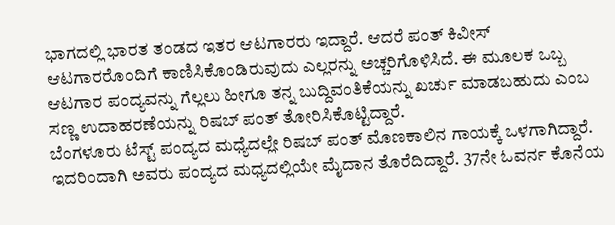ಭಾಗದಲ್ಲಿ ಭಾರತ ತಂಡದ ಇತರ ಆಟಗಾರರು ಇದ್ದಾರೆ. ಆದರೆ ಪಂತ್ ಕಿವೀಸ್ ಆಟಗಾರರೊಂದಿಗೆ ಕಾಣಿಸಿಕೊಂಡಿರುವುದು ಎಲ್ಲರನ್ನು ಅಚ್ಚರಿಗೊಳಿಸಿದೆ. ಈ ಮೂಲಕ ಒಬ್ಬ ಆಟಗಾರ ಪಂದ್ಯವನ್ನು ಗೆಲ್ಲಲು ಹೀಗೂ ತನ್ನ ಬುದ್ದಿವಂತಿಕೆಯನ್ನು ಖರ್ಚು ಮಾಡಬಹುದು ಎಂಬ ಸಣ್ಣ ಉದಾಹರಣೆಯನ್ನು ರಿಷಬ್ ಪಂತ್ ತೋರಿಸಿಕೊಟ್ಟಿದ್ದಾರೆ.
ಬೆಂಗಳೂರು ಟೆಸ್ಟ್ ಪಂದ್ಯದ ಮಧ್ಯೆದಲ್ಲೇ ರಿಷಬ್ ಪಂತ್ ಮೊಣಕಾಲಿನ ಗಾಯಕ್ಕೆ ಒಳಗಾಗಿದ್ದಾರೆ. ಇದರಿಂದಾಗಿ ಅವರು ಪಂದ್ಯದ ಮಧ್ಯದಲ್ಲಿಯೇ ಮೈದಾನ ತೊರೆದಿದ್ದಾರೆ. 37ನೇ ಓವರ್ನ ಕೊನೆಯ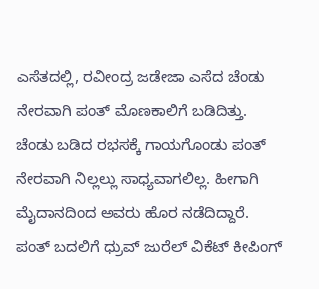ಎಸೆತದಲ್ಲಿ, ರವೀಂದ್ರ ಜಡೇಜಾ ಎಸೆದ ಚೆಂಡು ನೇರವಾಗಿ ಪಂತ್ ಮೊಣಕಾಲಿಗೆ ಬಡಿದಿತ್ತು. ಚೆಂಡು ಬಡಿದ ರಭಸಕ್ಕೆ ಗಾಯಗೊಂಡು ಪಂತ್ ನೇರವಾಗಿ ನಿಲ್ಲಲ್ಲು ಸಾಧ್ಯವಾಗಲಿಲ್ಲ. ಹೀಗಾಗಿ ಮೈದಾನದಿಂದ ಅವರು ಹೊರ ನಡೆದಿದ್ದಾರೆ. ಪಂತ್ ಬದಲಿಗೆ ಧ್ರುವ್ ಜುರೆಲ್ ವಿಕೆಟ್ ಕೀಪಿಂಗ್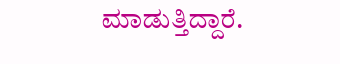ಮಾಡುತ್ತಿದ್ದಾರೆ.